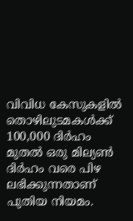വിവിധ കേസുകളിൽ തൊഴിലുടമകൾക്ക് 100,000 ദിർഹം മുതൽ ഒരു മില്യൺ ദിർഹം വരെ പിഴ ലഭിക്കുന്നതാണ് പുതിയ നിയമം.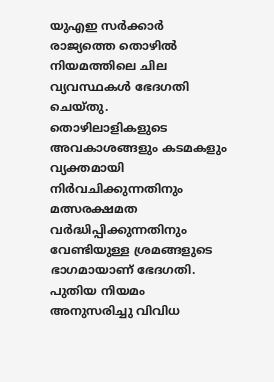യുഎഇ സർക്കാർ രാജ്യത്തെ തൊഴിൽ നിയമത്തിലെ ചില വ്യവസ്ഥകൾ ഭേദഗതി ചെയ്തു. തൊഴിലാളികളുടെ അവകാശങ്ങളും കടമകളും വ്യക്തമായി നിർവചിക്കുന്നതിനും
മത്സരക്ഷമത വർദ്ധിപ്പിക്കുന്നതിനും വേണ്ടിയുള്ള ശ്രമങ്ങളുടെ ഭാഗമായാണ് ഭേദഗതി. പുതിയ നിയമം അനുസരിച്ചു വിവിധ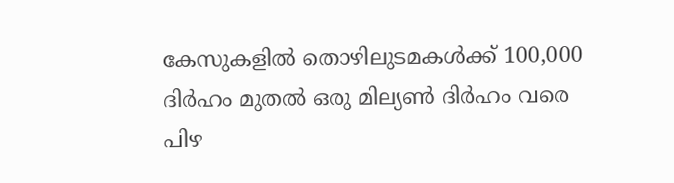കേസുകളിൽ തൊഴിലുടമകൾക്ക് 100,000 ദിർഹം മുതൽ ഒരു മില്യൺ ദിർഹം വരെ പിഴ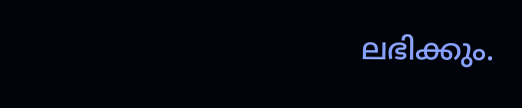ലഭിക്കും.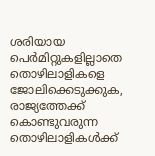ശരിയായ പെർമിറ്റുകളില്ലാതെ തൊഴിലാളികളെ ജോലിക്കെടുക്കുക, രാജ്യത്തേക്ക് കൊണ്ടുവരുന്ന തൊഴിലാളികൾക്ക്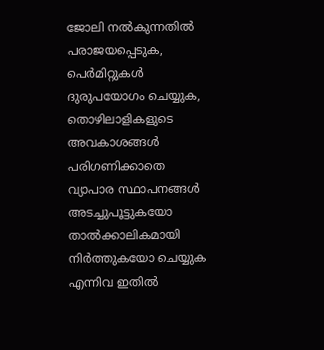ജോലി നൽകുന്നതിൽ പരാജയപ്പെടുക, പെർമിറ്റുകൾ ദുരുപയോഗം ചെയ്യുക, തൊഴിലാളികളുടെ അവകാശങ്ങൾ പരിഗണിക്കാതെ വ്യാപാര സ്ഥാപനങ്ങൾ
അടച്ചുപൂട്ടുകയോ താൽക്കാലികമായി നിർത്തുകയോ ചെയ്യുക എന്നിവ ഇതിൽ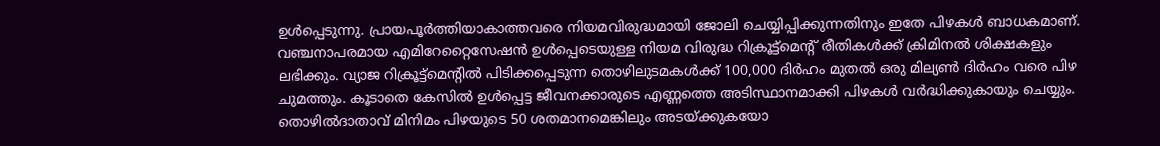ഉൾപ്പെടുന്നു. പ്രായപൂർത്തിയാകാത്തവരെ നിയമവിരുദ്ധമായി ജോലി ചെയ്യിപ്പിക്കുന്നതിനും ഇതേ പിഴകൾ ബാധകമാണ്.
വഞ്ചനാപരമായ എമിറേറ്റൈസേഷൻ ഉൾപ്പെടെയുള്ള നിയമ വിരുദ്ധ റിക്രൂട്ട്മെൻ്റ് രീതികൾക്ക് ക്രിമിനൽ ശിക്ഷകളും ലഭിക്കും. വ്യാജ റിക്രൂട്ട്മെൻ്റിൽ പിടിക്കപ്പെടുന്ന തൊഴിലുടമകൾക്ക് 100,000 ദിർഹം മുതൽ ഒരു മില്യൺ ദിർഹം വരെ പിഴ ചുമത്തും. കൂടാതെ കേസിൽ ഉൾപ്പെട്ട ജീവനക്കാരുടെ എണ്ണത്തെ അടിസ്ഥാനമാക്കി പിഴകൾ വർദ്ധിക്കുകായും ചെയ്യും. തൊഴിൽദാതാവ് മിനിമം പിഴയുടെ 50 ശതമാനമെങ്കിലും അടയ്ക്കുകയോ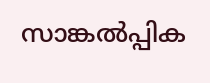സാങ്കൽപ്പിക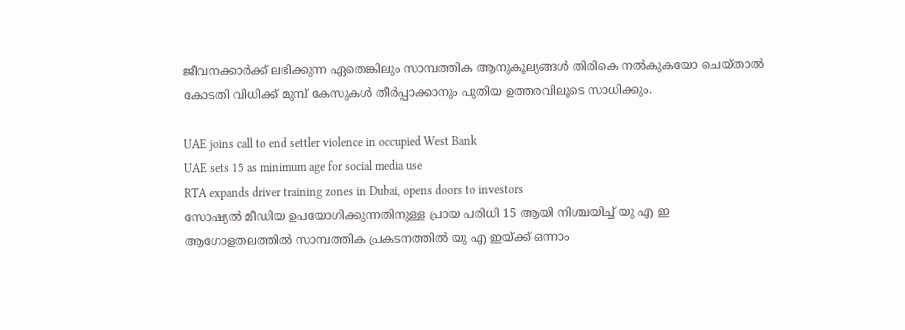ജീവനക്കാർക്ക് ലഭിക്കുന്ന ഏതെങ്കിലും സാമ്പത്തിക ആനുകൂല്യങ്ങൾ തിരികെ നൽകുകയോ ചെയ്താൽ കോടതി വിധിക്ക് മുമ്പ് കേസുകൾ തീർപ്പാക്കാനും പുതിയ ഉത്തരവിലൂടെ സാധിക്കും.

UAE joins call to end settler violence in occupied West Bank
UAE sets 15 as minimum age for social media use
RTA expands driver training zones in Dubai, opens doors to investors
സോഷ്യൽ മീഡിയ ഉപയോഗിക്കുന്നതിനുള്ള പ്രായ പരിധി 15 ആയി നിശ്ചയിച്ച് യു എ ഇ
ആഗോളതലത്തിൽ സാമ്പത്തിക പ്രകടനത്തിൽ യു എ ഇയ്ക്ക് ഒന്നാം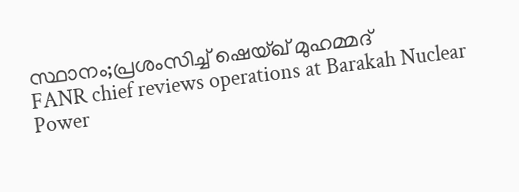സ്ഥാനം;പ്രശംസിച്ച് ഷെയ്ഖ് മുഹമ്മദ്
FANR chief reviews operations at Barakah Nuclear Power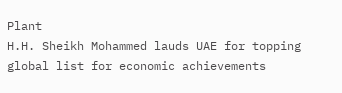Plant
H.H. Sheikh Mohammed lauds UAE for topping global list for economic achievements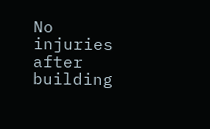No injuries after building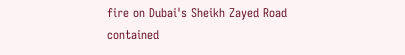fire on Dubai's Sheikh Zayed Road contained